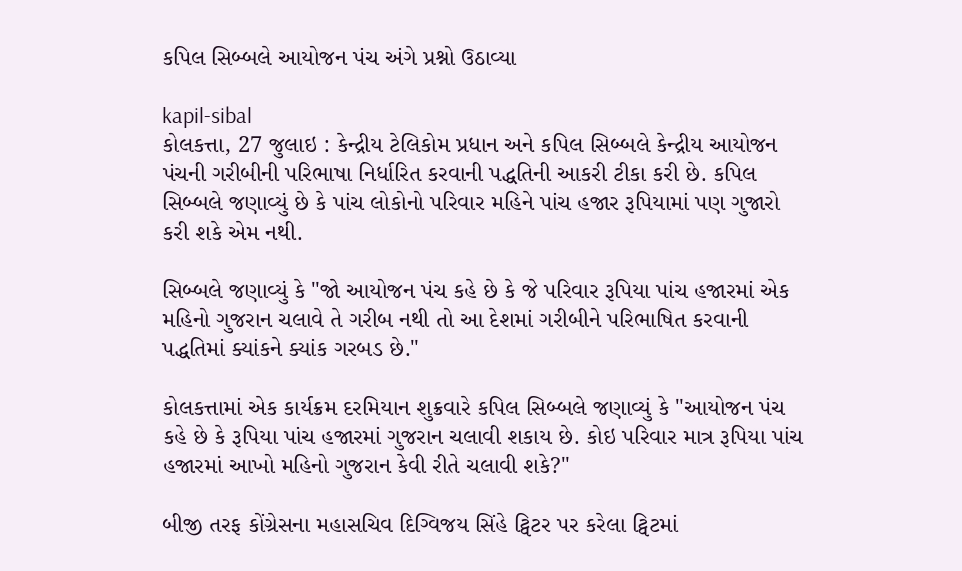કપિલ સિબ્બલે આયોજન પંચ અંગે પ્રશ્નો ઉઠાવ્યા

kapil-sibal
કોલકત્તા, 27 જુલાઇ : કેન્દ્રીય ટેલિકોમ પ્રધાન અને કપિલ સિબ્બલે કેન્દ્રીય આયોજન પંચની ગરીબીની પરિભાષા નિર્ધારિત કરવાની પદ્ધતિની આકરી ટીકા કરી છે. કપિલ સિબ્બલે જણાવ્યું છે કે પાંચ લોકોનો પરિવાર મહિને પાંચ હજાર રૂપિયામાં પણ ગુજારો કરી શકે એમ નથી.

સિબ્બલે જણાવ્યું કે "જો આયોજન પંચ કહે છે કે જે પરિવાર રૂપિયા પાંચ હજારમાં એક મહિનો ગુજરાન ચલાવે તે ગરીબ નથી તો આ દેશમાં ગરીબીને પરિભાષિત કરવાની પદ્ધતિમાં ક્યાંકને ક્યાંક ગરબડ છે."

કોલકત્તામાં એક કાર્યક્રમ દરમિયાન શુક્રવારે કપિલ સિબ્બલે જણાવ્યું કે "આયોજન પંચ કહે છે કે રૂપિયા પાંચ હજારમાં ગુજરાન ચલાવી શકાય છે. કોઇ પરિવાર માત્ર રૂપિયા પાંચ હજારમાં આખો મહિનો ગુજરાન કેવી રીતે ચલાવી શકે?"

બીજી તરફ કોંગ્રેસના મહાસચિવ દિગ્વિજય સિંહે ટ્વિટર પર કરેલા ટ્વિટમાં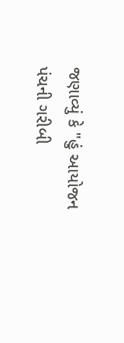જણાવ્યું કે "હું આયોજન પંચની ગરીબી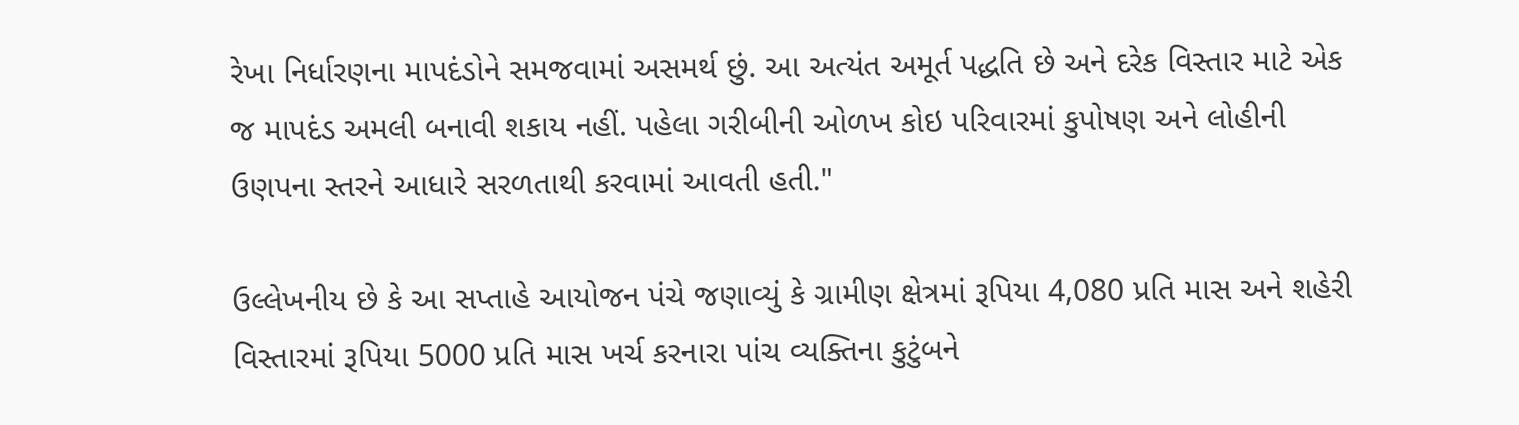રેખા નિર્ધારણના માપદંડોને સમજવામાં અસમર્થ છું. આ અત્યંત અમૂર્ત પદ્ધતિ છે અને દરેક વિસ્તાર માટે એક જ માપદંડ અમલી બનાવી શકાય નહીં. પહેલા ગરીબીની ઓળખ કોઇ પરિવારમાં કુપોષણ અને લોહીની ઉણપના સ્તરને આધારે સરળતાથી કરવામાં આવતી હતી."

ઉલ્લેખનીય છે કે આ સપ્તાહે આયોજન પંચે જણાવ્યું કે ગ્રામીણ ક્ષેત્રમાં રૂપિયા 4,080 પ્રતિ માસ અને શહેરી વિસ્તારમાં રૂપિયા 5000 પ્રતિ માસ ખર્ચ કરનારા પાંચ વ્યક્તિના કુટુંબને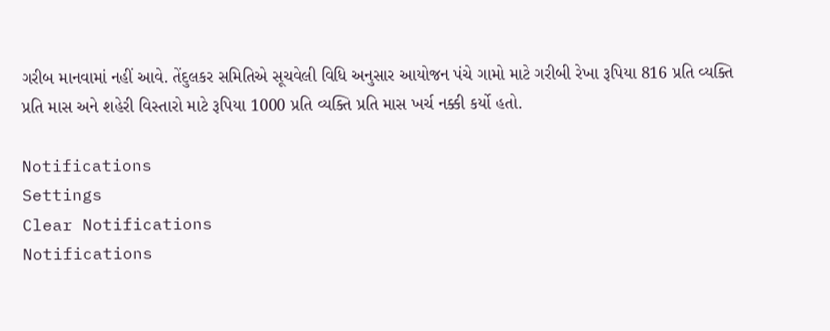ગરીબ માનવામાં નહીં આવે. તેંદુલકર સમિતિએ સૂચવેલી વિધિ અનુસાર આયોજન પંચે ગામો માટે ગરીબી રેખા રૂપિયા 816 પ્રતિ વ્યક્તિ પ્રતિ માસ અને શહેરી વિસ્તારો માટે રૂપિયા 1000 પ્રતિ વ્યક્તિ પ્રતિ માસ ખર્ચ નક્કી કર્યો હતો.

Notifications
Settings
Clear Notifications
Notifications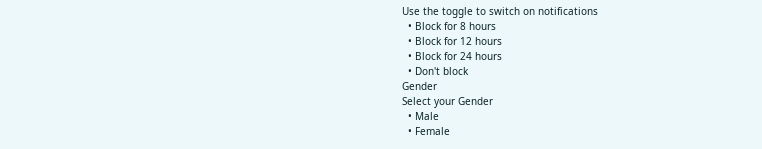Use the toggle to switch on notifications
  • Block for 8 hours
  • Block for 12 hours
  • Block for 24 hours
  • Don't block
Gender
Select your Gender
  • Male
  • Female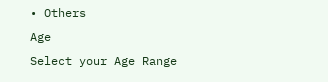• Others
Age
Select your Age Range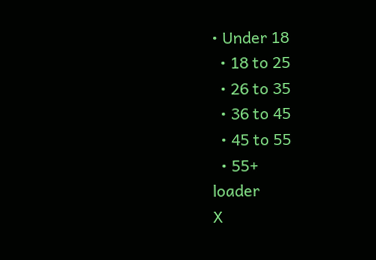• Under 18
  • 18 to 25
  • 26 to 35
  • 36 to 45
  • 45 to 55
  • 55+
loader
X